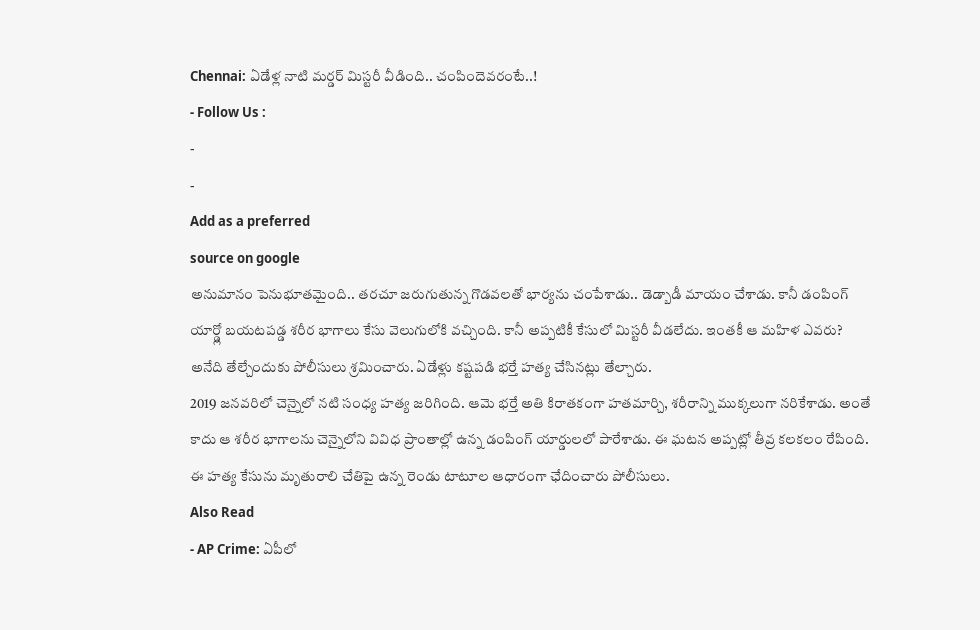Chennai: ఏడేళ్ల నాటి మర్డర్ మిస్టరీ వీడింది.. చంపిందెవరంటే..!
- Follow Us :
-
-
Add as a preferred
source on google
అనుమానం పెనుభూతమైంది.. తరచూ జరుగుతున్న గొడవలతో భార్యను చంపేశాడు.. డెడ్బాడీ మాయం చేశాడు. కానీ డంపింగ్ యార్డ్లో బయటపడ్డ శరీర భాగాలు కేసు వెలుగులోకి వచ్చింది. కానీ అప్పటికీ కేసులో మిస్టరీ వీడలేదు. ఇంతకీ ఆ మహిళ ఎవరు? అనేది తేల్చేందుకు పోలీసులు శ్రమించారు. ఏడేళ్లు కష్టపడి భర్తే హత్య చేసినట్లు తేల్చారు.
2019 జనవరిలో చెన్నైలో నటి సంధ్య హత్య జరిగింది. ఆమె భర్తే అతి కిరాతకంగా హతమార్చి, శరీరాన్ని ముక్కలుగా నరికేశాడు. అంతే కాదు ఆ శరీర భాగాలను చెన్నైలోని వివిధ ప్రాంతాల్లో ఉన్న డంపింగ్ యార్డులలో పారేశాడు. ఈ ఘటన అప్పట్లో తీవ్ర కలకలం రేపింది. ఈ హత్య కేసును మృతురాలి చేతిపై ఉన్న రెండు టాటూల ఆధారంగా ఛేదించారు పోలీసులు.
Also Read
- AP Crime: ఏపీలో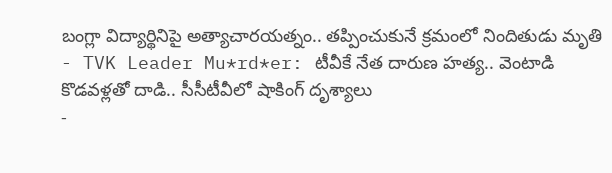బంగ్లా విద్యార్థినిపై అత్యాచారయత్నం.. తప్పించుకునే క్రమంలో నిందితుడు మృతి
- TVK Leader Mu*rd*er: టీవీకే నేత దారుణ హత్య.. వెంటాడి కొడవళ్లతో దాడి.. సీసీటీవీలో షాకింగ్ దృశ్యాలు
-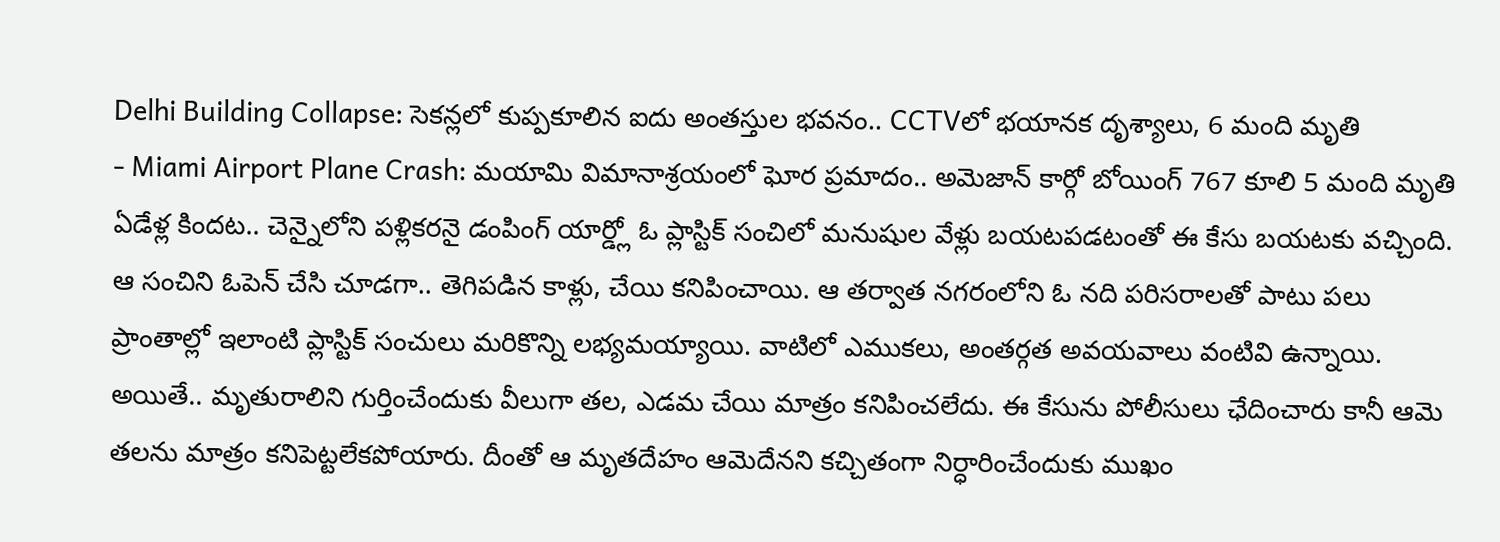Delhi Building Collapse: సెకన్లలో కుప్పకూలిన ఐదు అంతస్తుల భవనం.. CCTVలో భయానక దృశ్యాలు, 6 మంది మృతి
- Miami Airport Plane Crash: మయామి విమానాశ్రయంలో ఘోర ప్రమాదం.. అమెజాన్ కార్గో బోయింగ్ 767 కూలి 5 మంది మృతి
ఏడేళ్ల కిందట.. చెన్నైలోని పళ్లికరనై డంపింగ్ యార్డ్లో ఓ ప్లాస్టిక్ సంచిలో మనుషుల వేళ్లు బయటపడటంతో ఈ కేసు బయటకు వచ్చింది. ఆ సంచిని ఓపెన్ చేసి చూడగా.. తెగిపడిన కాళ్లు, చేయి కనిపించాయి. ఆ తర్వాత నగరంలోని ఓ నది పరిసరాలతో పాటు పలు ప్రాంతాల్లో ఇలాంటి ప్లాస్టిక్ సంచులు మరికొన్ని లభ్యమయ్యాయి. వాటిలో ఎముకలు, అంతర్గత అవయవాలు వంటివి ఉన్నాయి. అయితే.. మృతురాలిని గుర్తించేందుకు వీలుగా తల, ఎడమ చేయి మాత్రం కనిపించలేదు. ఈ కేసును పోలీసులు ఛేదించారు కానీ ఆమె తలను మాత్రం కనిపెట్టలేకపోయారు. దీంతో ఆ మృతదేహం ఆమెదేనని కచ్చితంగా నిర్ధారించేందుకు ముఖం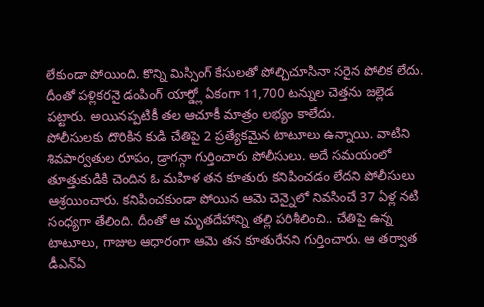లేకుండా పోయింది. కొన్ని మిస్సింగ్ కేసులతో పోల్చిచూసినా సరైన పోలిక లేదు. దీంతో పళ్లికరనై డంపింగ్ యార్డ్లో ఏకంగా 11,700 టన్నుల చెత్తను జల్లెడ పట్టారు. అయినప్పటికీ తల ఆచూకీ మాత్రం లభ్యం కాలేదు.
పోలీసులకు దొరికిన కుడి చేతిపై 2 ప్రత్యేకమైన టాటూలు ఉన్నాయి. వాటిని శివపార్వతుల రూపం, డ్రాగన్గా గుర్తించారు పోలీసులు. అదే సమయంలో తూత్తుకుడికి చెందిన ఓ మహిళ తన కూతురు కనిపించడం లేదని పోలీసులు ఆశ్రయించారు. కనిపించకుండా పోయిన ఆమె చెన్నైలో నివసించే 37 ఏళ్ల నటి సంధ్యగా తేలింది. దీంతో ఆ మృతదేహాన్ని తల్లి పరిశీలించి.. చేతిపై ఉన్న టాటూలు, గాజుల ఆధారంగా ఆమె తన కూతురేనని గుర్తించారు. ఆ తర్వాత డీఎన్ఏ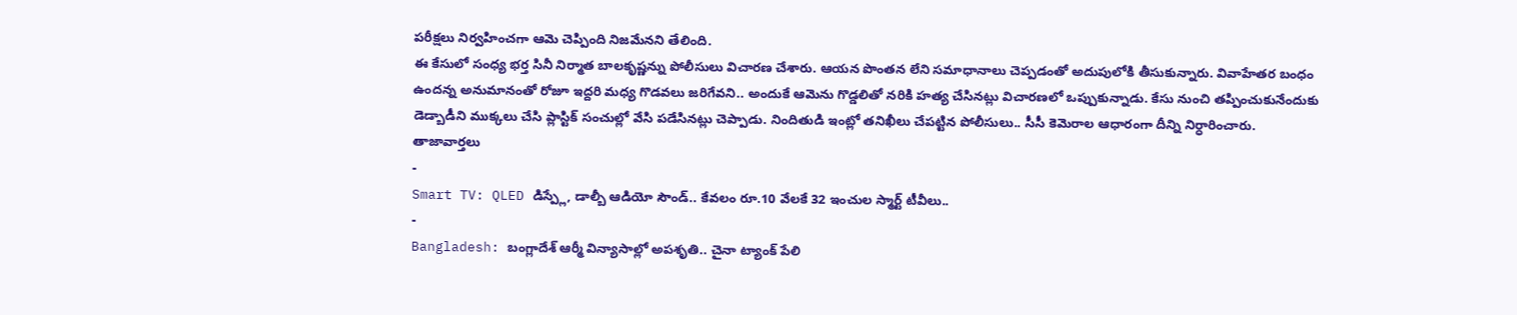పరీక్షలు నిర్వహించగా ఆమె చెప్పింది నిజమేనని తేలింది.
ఈ కేసులో సంధ్య భర్త సినీ నిర్మాత బాలకృష్ణన్ను పోలీసులు విచారణ చేశారు. ఆయన పొంతన లేని సమాధానాలు చెప్పడంతో అదుపులోకి తీసుకున్నారు. వివాహేతర బంధం ఉందన్న అనుమానంతో రోజూ ఇద్దరి మధ్య గొడవలు జరిగేవని.. అందుకే ఆమెను గొడ్డలితో నరికి హత్య చేసినట్లు విచారణలో ఒప్పుకున్నాడు. కేసు నుంచి తప్పించుకునేందుకు డెడ్బాడీని ముక్కలు చేసి ప్లాస్టిక్ సంచుల్లో వేసి పడేసినట్లు చెప్పాడు. నిందితుడి ఇంట్లో తనిఖీలు చేపట్టిన పోలీసులు.. సీసీ కెమెరాల ఆధారంగా దీన్ని నిర్ధారించారు.
తాజావార్తలు
-
Smart TV: QLED డిస్ప్లే, డాల్బీ ఆడియో సౌండ్.. కేవలం రూ.10 వేలకే 32 ఇంచుల స్మార్ట్ టీవీలు..
-
Bangladesh: బంగ్లాదేశ్ ఆర్మీ విన్యాసాల్లో అపశృతి.. చైనా ట్యాంక్ పేలి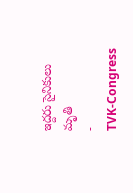ఇద్దరు సైనికులు మృతి
-
TVK-Congress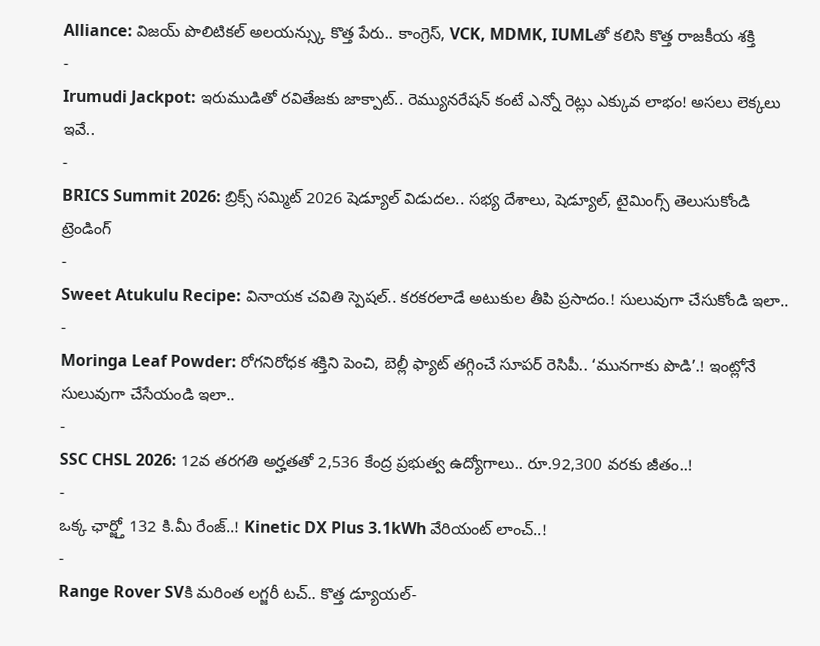Alliance: విజయ్ పొలిటికల్ అలయన్స్కు కొత్త పేరు.. కాంగ్రెస్, VCK, MDMK, IUMLతో కలిసి కొత్త రాజకీయ శక్తి
-
Irumudi Jackpot: ఇరుముడితో రవితేజకు జాక్పాట్.. రెమ్యునరేషన్ కంటే ఎన్నో రెట్లు ఎక్కువ లాభం! అసలు లెక్కలు ఇవే..
-
BRICS Summit 2026: బ్రిక్స్ సమ్మిట్ 2026 షెడ్యూల్ విడుదల.. సభ్య దేశాలు, షెడ్యూల్, టైమింగ్స్ తెలుసుకోండి
ట్రెండింగ్
-
Sweet Atukulu Recipe: వినాయక చవితి స్పెషల్.. కరకరలాడే అటుకుల తీపి ప్రసాదం.! సులువుగా చేసుకోండి ఇలా..
-
Moringa Leaf Powder: రోగనిరోధక శక్తిని పెంచి, బెల్లీ ఫ్యాట్ తగ్గించే సూపర్ రెసిపీ.. ‘మునగాకు పొడి’.! ఇంట్లోనే సులువుగా చేసేయండి ఇలా..
-
SSC CHSL 2026: 12వ తరగతి అర్హతతో 2,536 కేంద్ర ప్రభుత్వ ఉద్యోగాలు.. రూ.92,300 వరకు జీతం..!
-
ఒక్క ఛార్జ్తో 132 కి.మీ రేంజ్..! Kinetic DX Plus 3.1kWh వేరియంట్ లాంచ్..!
-
Range Rover SVకి మరింత లగ్జరీ టచ్.. కొత్త డ్యూయల్-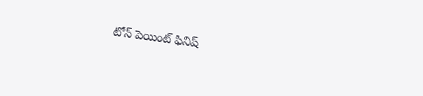టోన్ పెయింట్ ఫినిష్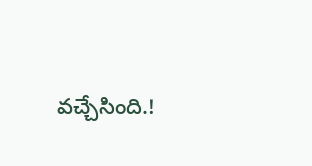వచ్చేసింది.!